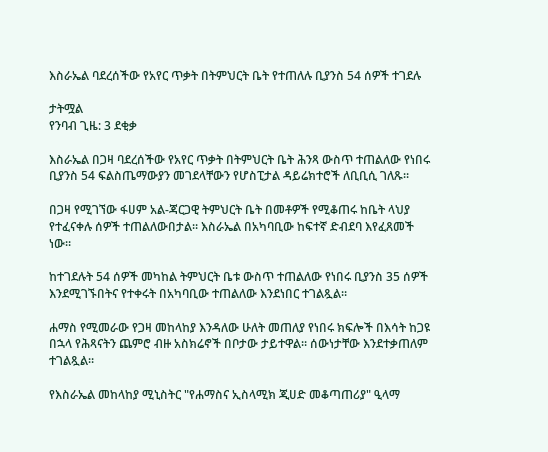እስራኤል ባደረሰችው የአየር ጥቃት በትምህርት ቤት የተጠለሉ ቢያንስ 54 ሰዎች ተገደሉ

ታትሟል
የንባብ ጊዜ: 3 ደቂቃ

እስራኤል በጋዛ ባደረሰችው የአየር ጥቃት በትምህርት ቤት ሕንጻ ውስጥ ተጠልለው የነበሩ ቢያንስ 54 ፍልስጤማውያን መገደላቸውን የሆስፒታል ዳይሬክተሮች ለቢቢሲ ገለጹ።

በጋዛ የሚገኘው ፋሀም አል-ጃርጋዊ ትምህርት ቤት በመቶዎች የሚቆጠሩ ከቤት ላህያ የተፈናቀሉ ሰዎች ተጠልለውበታል። እስራኤል በአካባቢው ከፍተኛ ድብደባ እየፈጸመች ነው።

ከተገደሉት 54 ሰዎች መካከል ትምህርት ቤቱ ውስጥ ተጠልለው የነበሩ ቢያንስ 35 ሰዎች እንደሚገኙበትና የተቀሩት በአካባቢው ተጠልለው እንደነበር ተገልጿል።

ሐማስ የሚመራው የጋዛ መከላከያ እንዳለው ሁለት መጠለያ የነበሩ ክፍሎች በእሳት ከጋዩ በኋላ የሕጻናትን ጨምሮ ብዙ አስክሬኖች በቦታው ታይተዋል። ሰውነታቸው እንደተቃጠለም ተገልጿል።

የእስራኤል መከላከያ ሚኒስትር "የሐማስና ኢስላሚክ ጂሀድ መቆጣጠሪያ" ዒላማ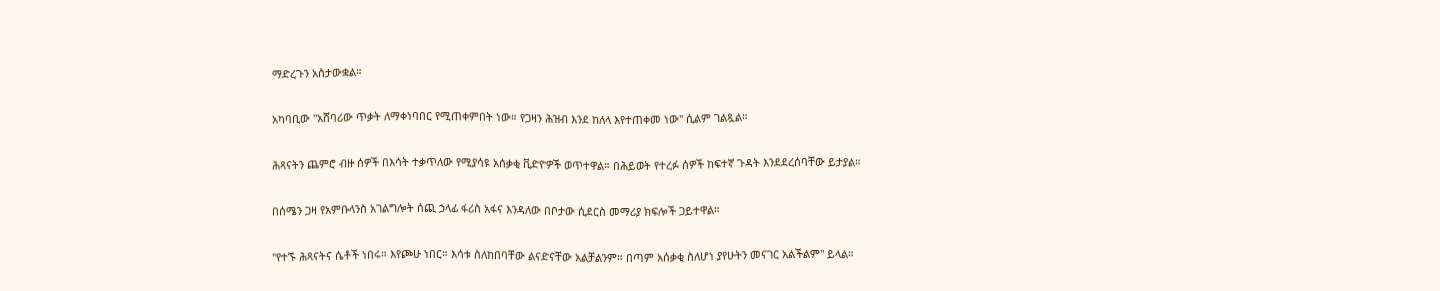ማድረጉን አስታውቋል።

አካባቢው "አሸባሪው ጥቃት ለማቀነባበር የሚጠቀምበት ነው። የጋዛን ሕዝብ እንደ ከለላ እየተጠቀመ ነው" ሲልም ገልጿል።

ሕጻናትን ጨምሮ ብዙ ሰዎች በእሳት ተቃጥለው የሚያሳዩ አሰቃቂ ቪድዮዎች ወጥተዋል። በሕይወት የተረፉ ሰዎች ከፍተኛ ጉዳት እንደደረሰባቸው ይታያል።

በሰሜን ጋዛ የአምቡላንስ አገልግሎት ሰጪ ኃላፊ ፋሪስ አፋና እንዳለው በቦታው ሲደርስ መማሪያ ክፍሎች ጋይተዋል።

"የተኙ ሕጻናትና ሴቶች ነበሩ። እየጮሁ ነበር። እሳቱ ስለከበባቸው ልናድናቸው አልቻልንም። በጣም አሰቃቂ ስለሆነ ያየሁትን መናገር አልችልም" ይላል።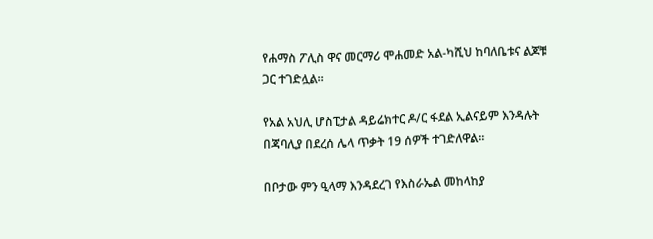የሐማስ ፖሊስ ዋና መርማሪ ሞሐመድ አል-ካሺህ ከባለቤቱና ልጆቹ ጋር ተገድሏል።

የአል አህሊ ሆስፒታል ዳይሬክተር ዶ/ር ፋደል ኢልናይም እንዳሉት በጃባሊያ በደረሰ ሌላ ጥቃት 19 ሰዎች ተገድለዋል።

በቦታው ምን ዒላማ እንዳደረገ የእስራኤል መከላከያ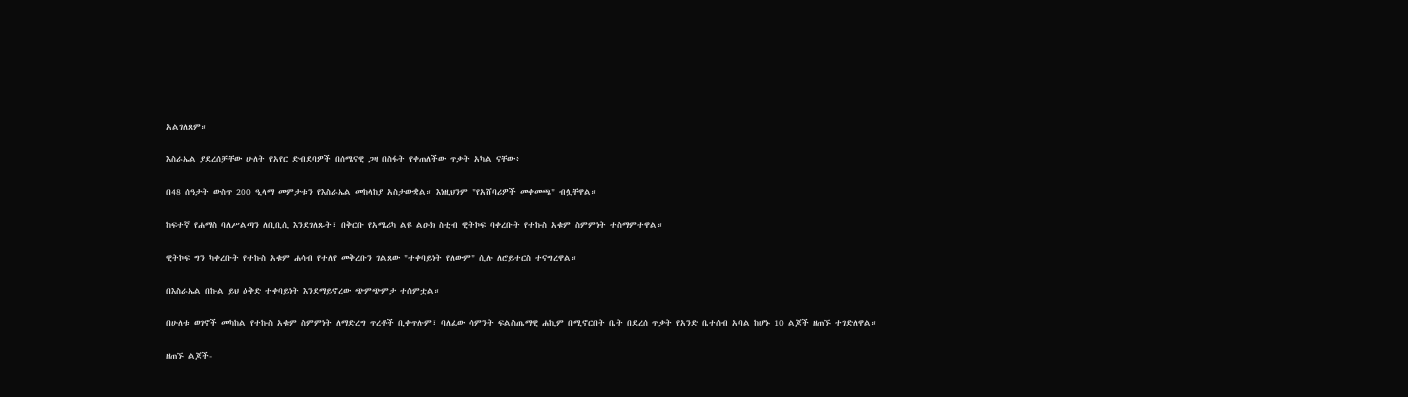አልገለጸም።

እስራኤል ያደረሰቻቸው ሁለት የአየር ድብደባዎች በሰሜናዊ ጋዛ በስፋት የቀጠለችው ጥቃት አካል ናቸው፥

በ48 ሰዓታት ውስጥ 200 ዒላማ መምታቱን የእስራኤል መከላከያ አስታውቋል። እነዚህንም "የአሸባሪዎች መቀመጫ" ብሏቸዋል።

ከፍተኛ የሐማስ ባለሥልጣን ለቢቢሲ እንደገለጹት፣ በቅርቡ የአሜሪካ ልዩ ልዑክ ስቲብ ዊትኮፍ ባቀረቡት የተኩስ አቁም ስምምነት ተስማምተዋል።

ዊትኮፍ ግን ካቀረቡት የተኩስ አቁም ሐሳብ የተለየ መቅረቡን ገልጸው "ተቀባይነት የለውም" ሲሉ ለሮይተርስ ተናግረዋል።

በእስራኤል በኩል ይህ ዕቅድ ተቀባይነት እንደማይኖረው ጭምጭምታ ተሰምቷል።

በሁለቱ ወገኖች መካከል የተኩስ አቁም ስምምነት ለማድረግ ጥረቶች ቢቀጥሉም፣ ባለፈው ሳምንት ፍልስጤማዊ ሐኪም በሚኖርበት ቤት በደረሰ ጥቃት የአንድ ቤተሰብ አባል ከሆኑ 10 ልጆች ዘጠኙ ተገድለዋል።

ዘጠኙ ልጆች-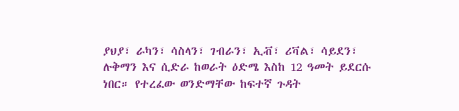ያህያ፣ ራካን፣ ሳስላን፣ ገብራን፣ ኢቭ፣ ሪቫል፣ ሳይደን፣ ሉቅማን እና ሲድራ ከወራት ዕድሜ እስከ 12 ዓመት ይደርሱ ነበር። የተረፈው ወንድማቸው ከፍተኛ ጉዳት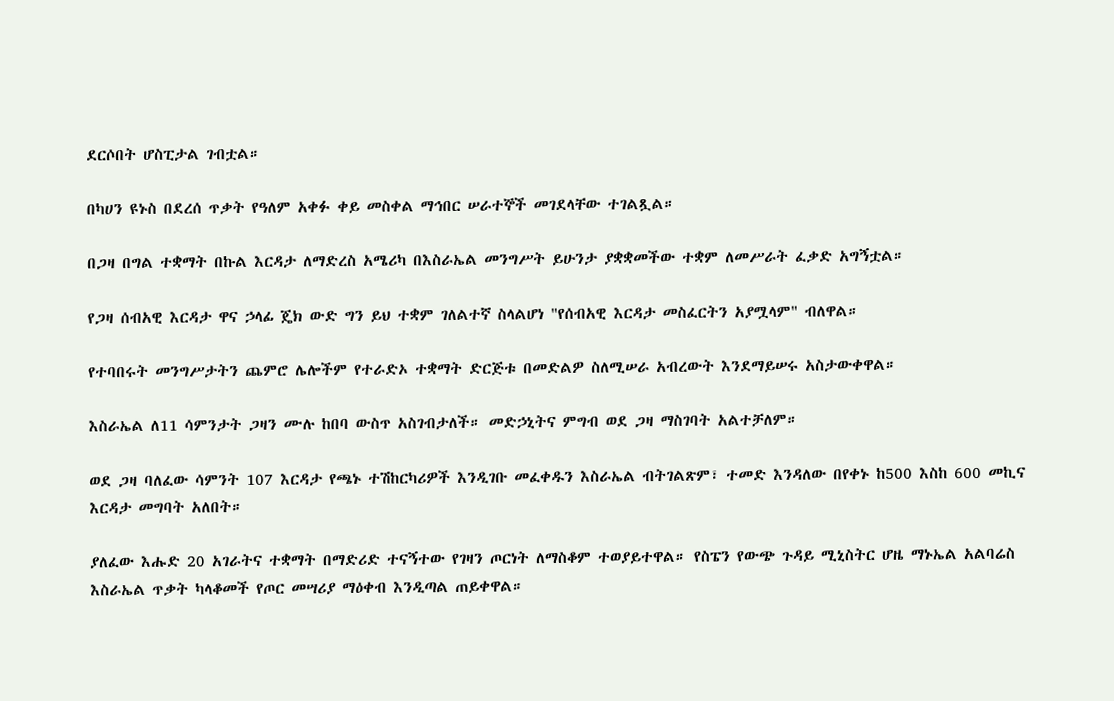ደርሶበት ሆስፒታል ገብቷል።

በካሀን ዩኑስ በደረሰ ጥቃት የዓለም አቀፉ ቀይ መስቀል ማኅበር ሠራተኞች መገደላቸው ተገልጿል።

በጋዛ በግል ተቋማት በኩል እርዳታ ለማድረስ አሜሪካ በእስራኤል መንግሥት ይሁንታ ያቋቋመችው ተቋም ለመሥራት ፈቃድ አግኝቷል።

የጋዛ ሰብአዊ እርዳታ ዋና ኃላፊ ጄክ ውድ ግን ይህ ተቋም ገለልተኛ ስላልሆነ "የሰብአዊ እርዳታ መስፈርትን አያሟላም" ብለዋል።

የተባበሩት መንግሥታትን ጨምሮ ሌሎችም የተራድኦ ተቋማት ድርጅቱ በመድልዎ ስለሚሠራ አብረውት እንደማይሠሩ አስታውቀዋል።

እስራኤል ለ11 ሳምንታት ጋዛን ሙሉ ከበባ ውስጥ አስገብታለች። መድኃኒትና ምግብ ወደ ጋዛ ማስገባት አልተቻለም።

ወደ ጋዛ ባለፈው ሳምንት 107 እርዳታ የጫኑ ተሽከርካሪዎች እንዲገቡ መፈቀዱን እስራኤል ብትገልጽም፣ ተመድ እንዳለው በየቀኑ ከ500 እስከ 600 መኪና እርዳታ መግባት አለበት።

ያለፈው እሑድ 20 አገራትና ተቋማት በማድሪድ ተናኝተው የገዛን ጦርነት ለማስቆም ተወያይተዋል። የስፔን የውጭ ጉዳይ ሚኒስትር ሆዜ ማኑኤል አልባሬስ እስራኤል ጥቃት ካላቆመች የጦር መሣሪያ ማዕቀብ እንዲጣል ጠይቀዋል።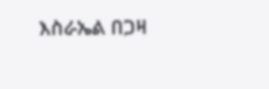እስራኤል በጋዛ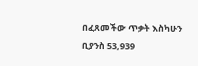በፈጸመችው ጥቃት እስካሁን ቢያንስ 53,939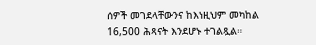ሰዎች መገደላቸውንና ከእነዚህም መካከል 16,500 ሕጻናት እንደሆኑ ተገልጿል።